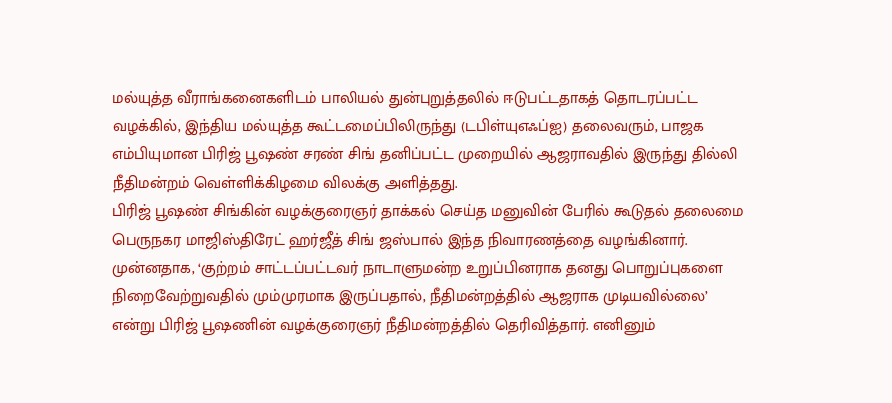மல்யுத்த வீராங்கனைகளிடம் பாலியல் துன்புறுத்தலில் ஈடுபட்டதாகத் தொடரப்பட்ட வழக்கில், இந்திய மல்யுத்த கூட்டமைப்பிலிருந்து (டபிள்யுஎஃப்ஐ) தலைவரும், பாஜக எம்பியுமான பிரிஜ் பூஷண் சரண் சிங் தனிப்பட்ட முறையில் ஆஜராவதில் இருந்து தில்லி நீதிமன்றம் வெள்ளிக்கிழமை விலக்கு அளித்தது.
பிரிஜ் பூஷண் சிங்கின் வழக்குரைஞர் தாக்கல் செய்த மனுவின் பேரில் கூடுதல் தலைமை பெருநகர மாஜிஸ்திரேட் ஹர்ஜீத் சிங் ஜஸ்பால் இந்த நிவாரணத்தை வழங்கினார். முன்னதாக, ‘குற்றம் சாட்டப்பட்டவர் நாடாளுமன்ற உறுப்பினராக தனது பொறுப்புகளை நிறைவேற்றுவதில் மும்முரமாக இருப்பதால், நீதிமன்றத்தில் ஆஜராக முடியவில்லை’ என்று பிரிஜ் பூஷணின் வழக்குரைஞர் நீதிமன்றத்தில் தெரிவித்தார். எனினும்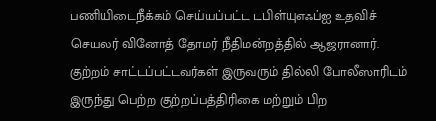பணியிடைநீக்கம் செய்யப்பட்ட டபிள்யுஎஃப்ஐ உதவிச் செயலர் வினோத் தோமர் நீதிமன்றத்தில் ஆஜரானார். குற்றம் சாட்டப்பட்டவர்கள் இருவரும் தில்லி போலீஸாரிடம் இருந்து பெற்ற குற்றப்பத்திரிகை மற்றும் பிற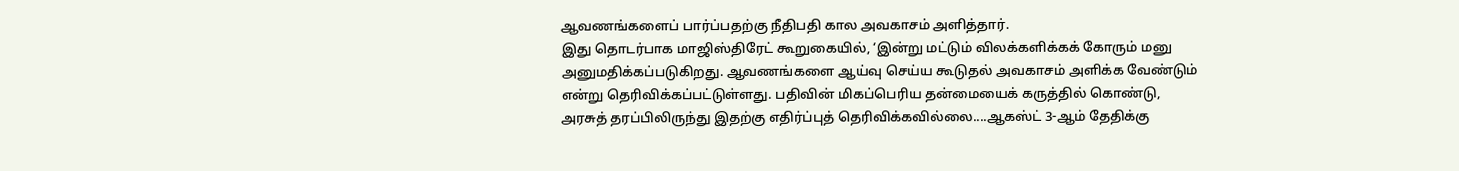ஆவணங்களைப் பார்ப்பதற்கு நீதிபதி கால அவகாசம் அளித்தார்.
இது தொடர்பாக மாஜிஸ்திரேட் கூறுகையில், ‘இன்று மட்டும் விலக்களிக்கக் கோரும் மனு அனுமதிக்கப்படுகிறது. ஆவணங்களை ஆய்வு செய்ய கூடுதல் அவகாசம் அளிக்க வேண்டும் என்று தெரிவிக்கப்பட்டுள்ளது. பதிவின் மிகப்பெரிய தன்மையைக் கருத்தில் கொண்டு, அரசுத் தரப்பிலிருந்து இதற்கு எதிர்ப்புத் தெரிவிக்கவில்லை....ஆகஸ்ட் 3-ஆம் தேதிக்கு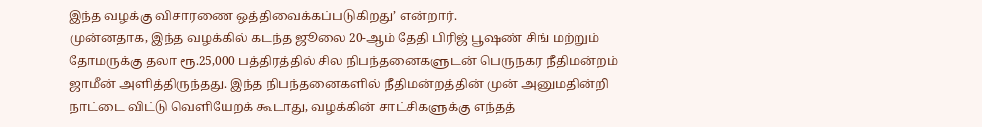இந்த வழக்கு விசாரணை ஒத்திவைக்கப்படுகிறது’ என்றார்.
முன்னதாக, இந்த வழக்கில் கடந்த ஜூலை 20-ஆம் தேதி பிரிஜ் பூஷண் சிங் மற்றும் தோமருக்கு தலா ரூ.25,000 பத்திரத்தில் சில நிபந்தனைகளுடன் பெருநகர நீதிமன்றம் ஜாமீன் அளித்திருந்தது. இந்த நிபந்தனைகளில் நீதிமன்றத்தின் முன் அனுமதின்றி நாட்டை விட்டு வெளியேறக் கூடாது, வழக்கின் சாட்சிகளுக்கு எந்தத்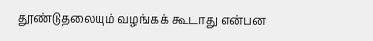தூண்டுதலையும் வழங்கக் கூடாது என்பன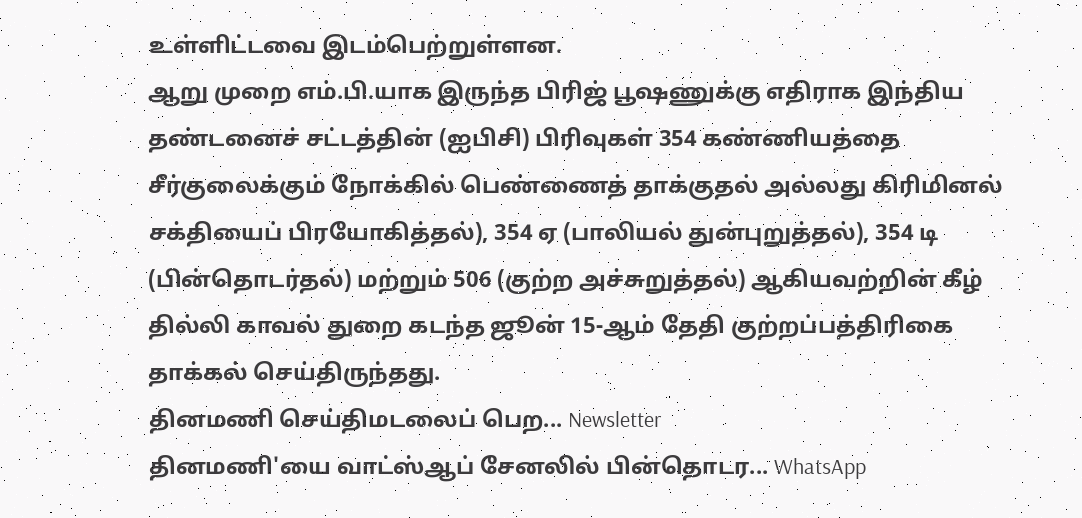உள்ளிட்டவை இடம்பெற்றுள்ளன.
ஆறு முறை எம்.பி.யாக இருந்த பிரிஜ் பூஷணுக்கு எதிராக இந்திய தண்டனைச் சட்டத்தின் (ஐபிசி) பிரிவுகள் 354 கண்ணியத்தை சீர்குலைக்கும் நோக்கில் பெண்ணைத் தாக்குதல் அல்லது கிரிமினல் சக்தியைப் பிரயோகித்தல்), 354 ஏ (பாலியல் துன்புறுத்தல்), 354 டி (பின்தொடர்தல்) மற்றும் 506 (குற்ற அச்சுறுத்தல்) ஆகியவற்றின் கீழ் தில்லி காவல் துறை கடந்த ஜூன் 15-ஆம் தேதி குற்றப்பத்திரிகை தாக்கல் செய்திருந்தது.
தினமணி செய்திமடலைப் பெற... Newsletter
தினமணி'யை வாட்ஸ்ஆப் சேனலில் பின்தொடர... WhatsApp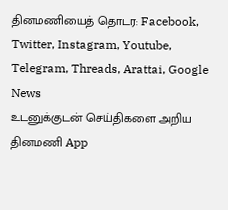தினமணியைத் தொடர: Facebook, Twitter, Instagram, Youtube, Telegram, Threads, Arattai, Google News
உடனுக்குடன் செய்திகளை அறிய தினமணி App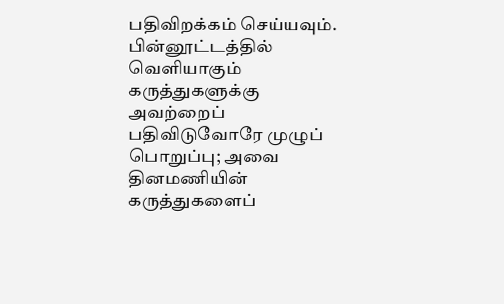பதிவிறக்கம் செய்யவும்.
பின்னூட்டத்தில் வெளியாகும் கருத்துகளுக்கு அவற்றைப் பதிவிடுவோரே முழுப் பொறுப்பு; அவை தினமணியின் கருத்துகளைப்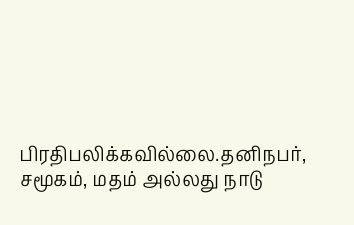பிரதிபலிக்கவில்லை.தனிநபர், சமூகம், மதம் அல்லது நாடு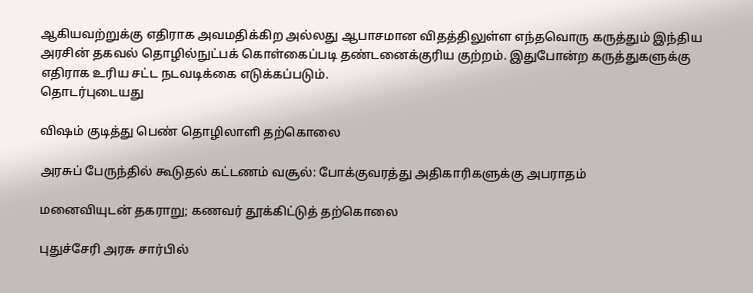ஆகியவற்றுக்கு எதிராக அவமதிக்கிற அல்லது ஆபாசமான விதத்திலுள்ள எந்தவொரு கருத்தும் இந்திய அரசின் தகவல் தொழில்நுட்பக் கொள்கைப்படி தண்டனைக்குரிய குற்றம். இதுபோன்ற கருத்துகளுக்கு எதிராக உரிய சட்ட நடவடிக்கை எடுக்கப்படும்.
தொடர்புடையது

விஷம் குடித்து பெண் தொழிலாளி தற்கொலை

அரசுப் பேருந்தில் கூடுதல் கட்டணம் வசூல்: போக்குவரத்து அதிகாரிகளுக்கு அபராதம்

மனைவியுடன் தகராறு; கணவர் தூக்கிட்டுத் தற்கொலை

புதுச்சேரி அரசு சார்பில்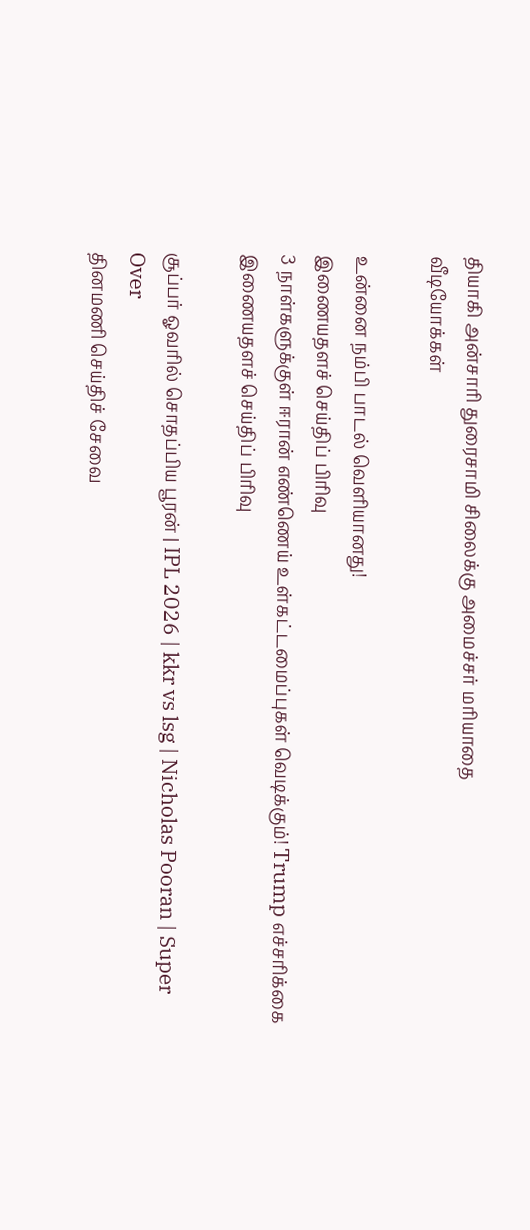தியாகி அன்சாரி துரைசாமி சிலைக்கு அமைச்சர் மரியாதை
வீடியோக்கள்

உன்னை நம்பி பாடல் வெளியானது!
இணையதளச் செய்திப் பிரிவு
3 நாள்களுக்குள் ஈரான் எண்ணெய் உள்கட்டமைப்புகள் வெடிக்கும்! Trump எச்சரிக்கை
இணையதளச் செய்திப் பிரிவு

சூப்பர் ஓவரில் சொதப்பிய பூரன் | IPL 2026 | kkr vs lsg | Nicholas Pooran | Super Over
தினமணி செய்திச் சேவை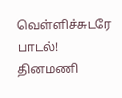வெள்ளிச்சுடரே பாடல்!
தினமணி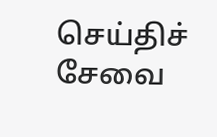செய்திச் சேவை